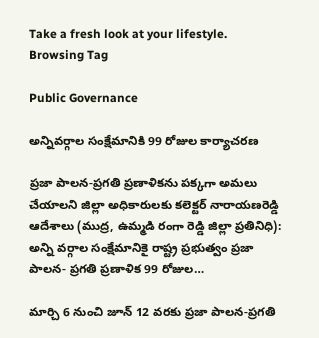Take a fresh look at your lifestyle.
Browsing Tag

Public Governance

అన్నివర్గాల సంక్షేమానికి 99 రోజుల కార్యాచరణ

ప్రజా పాలన-ప్రగతి ప్రణాళికను పక్కగా అమలు చేయాలని జిల్లా అధికారులకు కలెక్టర్ నారాయణరెడ్డి ఆదేశాలు (ముద్ర, ఉమ్మడి రంగా రెడ్డి జిల్లా ప్రతినిధి): అన్ని వర్గాల సంక్షేమానికై రాష్ట్ర ప్రభుత్వం ప్రజా పాలన- ప్రగతి ప్రణాళిక 99 రోజుల…

మార్చి 6 నుంచి జూన్ 12 వరకు ప్రజా పాలన-ప్రగతి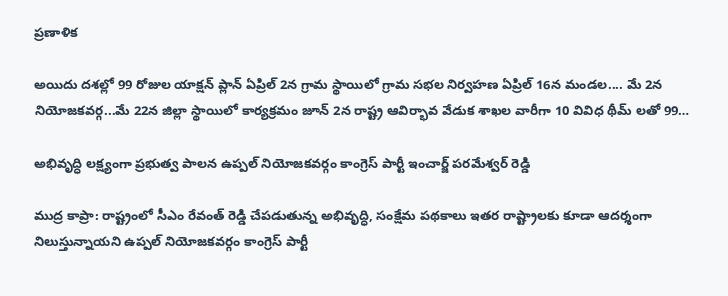ప్రణాళిక

అయిదు దశల్లో 99 రోజుల యాక్షన్ ప్లాన్ ఏప్రిల్ 2న గ్రామ స్థాయిలో గ్రామ సభల నిర్వహణ ఏప్రిల్ 16న మండల.... మే 2న నియోజకవర్గ...మే 22న జిల్లా స్థాయిలో కార్యక్రమం జూన్ 2న రాష్ట్ర ఆవిర్భావ వేడుక శాఖల వారీగా 10 వివిధ థీమ్ లతో 99…

అభివృద్ధి లక్ష్యంగా ప్రభుత్వ పాలన ఉప్పల్ నియోజకవర్గం కాంగ్రెస్ పార్టీ ఇంచార్జ్ పరమేశ్వర్ రెడ్డి

ముద్ర కాప్రా: రాష్ట్రంలో సీఎం రేవంత్ రెడ్డి చేపడుతున్న అభివృద్ధి, సంక్షేమ పథకాలు ఇతర రాష్ట్రాలకు కూడా ఆదర్శంగా నిలుస్తున్నాయని ఉప్పల్ నియోజకవర్గం కాంగ్రెస్ పార్టీ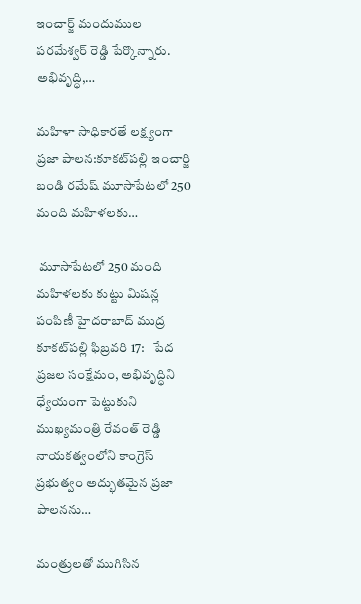ఇంచార్జ్ మందుముల పరమేశ్వర్ రెడ్డి పేర్కొన్నారు. అభివృద్ధి,…

మహిళా సాధికారతే లక్ష్యంగా ప్రజా పాలన:కూకట్‌పల్లి ఇంచార్జి బండి రమేష్ మూసాపేటలో 250 మంది మహిళలకు…

 మూసాపేటలో 250 మంది మహిళలకు కుట్టు మిషన్ల పంపిణీ హైదరాబాద్ ముద్ర కూకట్‌పల్లి ఫిబ్రవరి 17:   పేద ప్రజల సంక్షేమం, అభివృద్ధిని ధ్యేయంగా పెట్టుకుని ముఖ్యమంత్రి రేవంత్ రెడ్డి నాయకత్వంలోని కాంగ్రెస్ ప్రభుత్వం అద్భుతమైన ప్రజా పాలనను…

మంత్రులతో ముగిసిన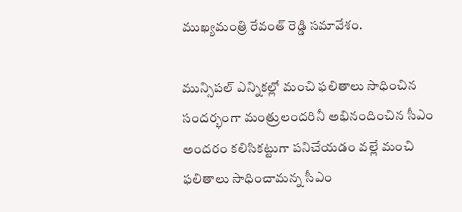ముఖ్యమంత్రి రేవంత్ రెడ్డి సమావేశం.

మున్సిపల్ ఎన్నికల్లో మంచి ఫలితాలు సాధించిన సందర్భంగా మంత్రులందరినీ అభినందించిన సీఎం అందరం కలిసికట్టుగా పనిచేయడం వల్లే మంచి ఫలితాలు సాధించామన్న సీఎం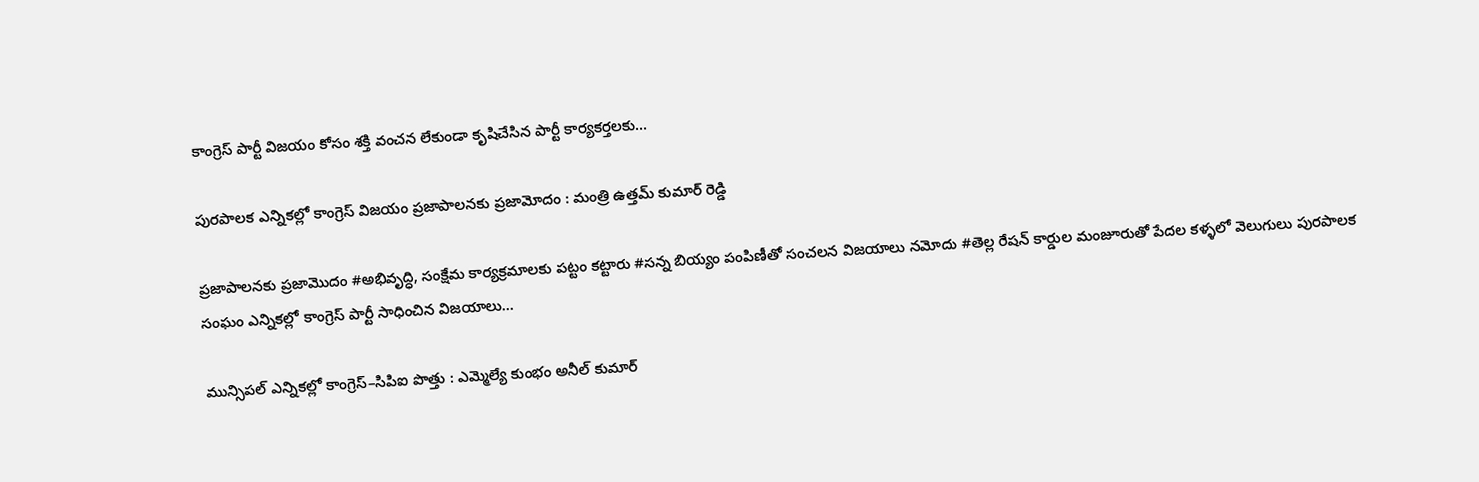కాంగ్రెస్ పార్టీ విజయం కోసం శక్తి వంచన లేకుండా కృషిచేసిన పార్టీ కార్యకర్తలకు…

పురపాలక ఎన్నికల్లో కాంగ్రెస్ విజయం ప్రజాపాలనకు ప్రజామోదం : మంత్రి ఉత్తమ్ కుమార్ రెడ్డి

ప్రజాపాలనకు ప్రజామొదం #అభివృద్ధి, సంక్షేమ కార్యక్రమాలకు పట్టం కట్టారు #సన్న బియ్యం పంపిణీతో సంచలన విజయాలు నమోదు #తెల్ల రేషన్ కార్డుల మంజూరుతో పేదల కళ్ళలో వెలుగులు పురపాలక సంఘం ఎన్నికల్లో కాంగ్రెస్ పార్టీ సాధించిన విజయాలు…

మున్సిపల్ ఎన్నికల్లో కాంగ్రెస్–సిపిఐ పొత్తు : ఎమ్మెల్యే కుంభం అనీల్ కుమార్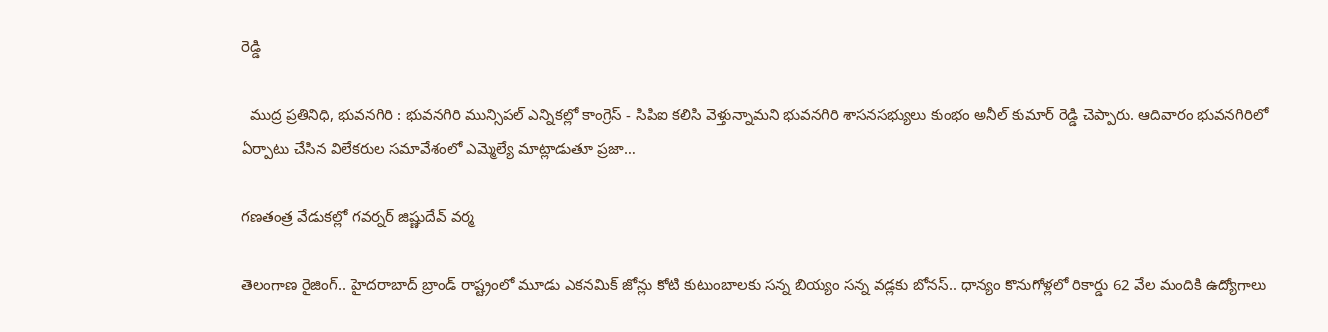రెడ్డి

  ముద్ర ప్రతినిధి, భువనగిరి : భువనగిరి మున్సిపల్ ఎన్నికల్లో కాంగ్రెస్ - సిపిఐ కలిసి వెళ్తున్నామని భువనగిరి శాసనసభ్యులు కుంభం అనీల్ కుమార్ రెడ్డి చెప్పారు. ఆదివారం భువనగిరిలో ఏర్పాటు చేసిన విలేకరుల సమావేశంలో ఎమ్మెల్యే మాట్లాడుతూ ప్రజా…

గణతంత్ర వేడుకల్లో గవర్నర్ జిష్ణుదేవ్ వర్మ

తెలంగాణ రైజింగ్.. హైదరాబాద్ బ్రాండ్ రాష్ట్రంలో మూడు ఎకనమిక్ జోన్లు కోటి కుటుంబాలకు సన్న బియ్యం సన్న వడ్లకు బోనస్.. ధాన్యం కొనుగోళ్లలో రికార్డు 62 వేల మందికి ఉద్యోగాలు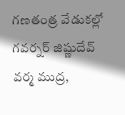గణతంత్ర వేడుకల్లో గవర్నర్ జిష్ణుదేవ్ వర్మ ముద్ర,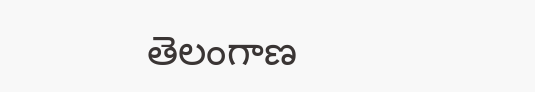తెలంగాణ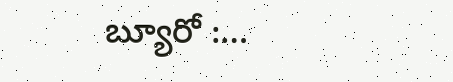బ్యూరో :…